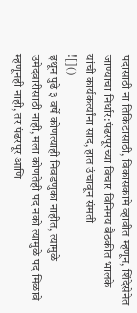पदासाठी ना तिकिटासाठी, विकासकामे व्हावीत म्हणून, शिंदेसेनेत जाण्याचा निर्धार:पंढरपूरच्या विचार विनिमय बैठकीत भालके यांची कार्यकर्त्यांना साद, हात उंचावून संमती
![]()
इथून पुढे ३ वर्षे कोणत्याही निवडणुका नाहीत, त्यामुळे उमेदवारीसाठी नाही, मला कोणतेही पद नको त्यामुळे पद मिळावे म्हणूनही नाही, तर पंढरपूर आणि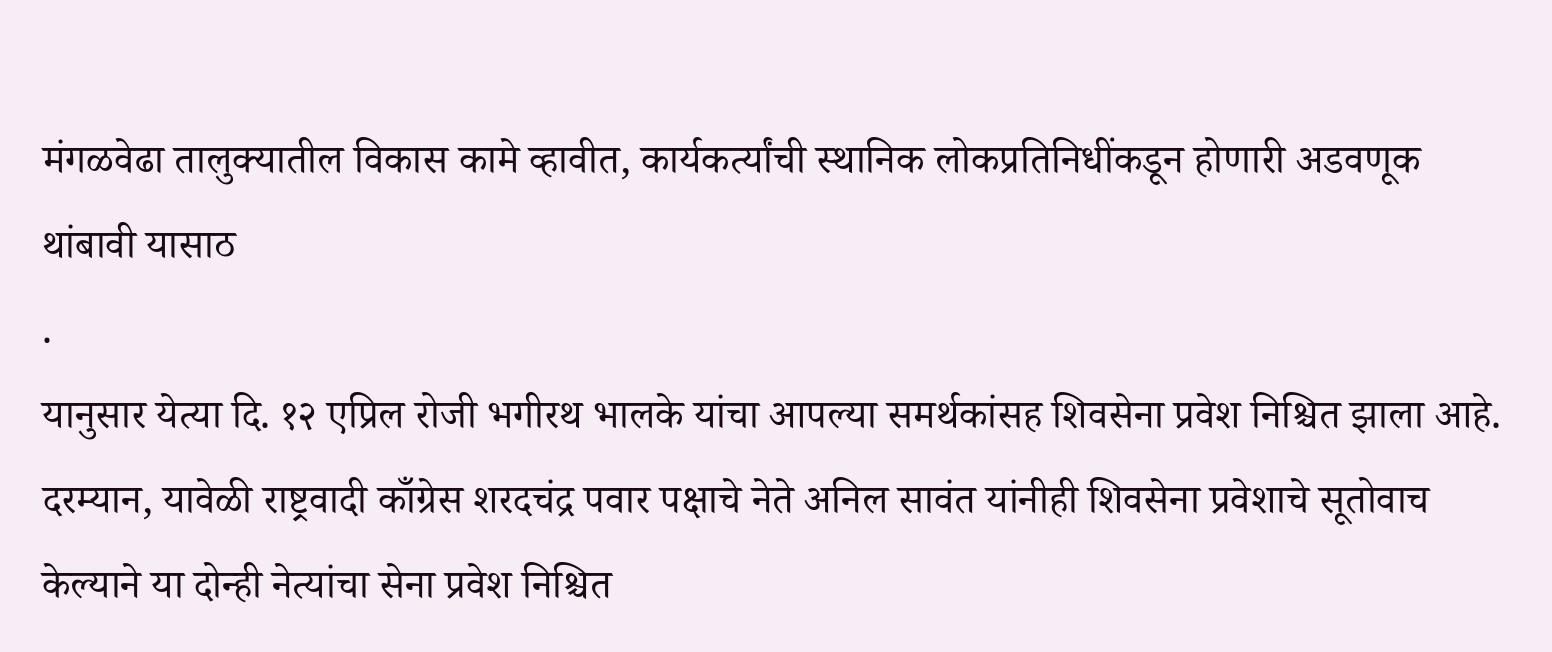मंगळवेढा तालुक्यातील विकास कामे व्हावीत, कार्यकर्त्यांची स्थानिक लोकप्रतिनिधींकडून होणारी अडवणूक थांबावी यासाठ
.
यानुसार येत्या दि. १२ एप्रिल रोजी भगीरथ भालके यांचा आपल्या समर्थकांसह शिवसेना प्रवेश निश्चित झाला आहे. दरम्यान, यावेळी राष्ट्रवादी काँग्रेस शरदचंद्र पवार पक्षाचे नेते अनिल सावंत यांनीही शिवसेना प्रवेशाचे सूतोवाच केल्याने या दोन्ही नेत्यांचा सेना प्रवेश निश्चित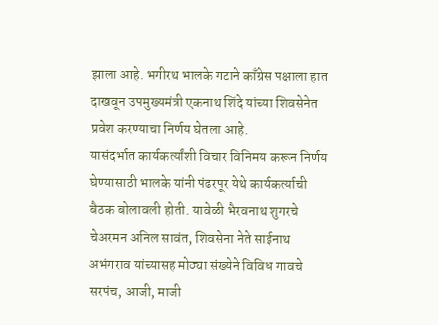झाला आहे. भगीरथ भालके गटाने काँग्रेस पक्षाला हात दाखवून उपमुख्यमंत्री एकनाथ शिंदे यांच्या शिवसेनेत प्रवेश करण्याचा निर्णय घेतला आहे.
यासंदर्भात कार्यकर्त्यांशी विचार विनिमय करून निर्णय घेण्यासाठी भालके यांनी पंढरपूर येथे कार्यकर्त्याची बैठक बोलावली होती. यावेळी भैरवनाथ शुगरचे चेअरमन अनिल सावंत, शिवसेना नेते साईनाथ अभंगराव यांच्यासह मोठ्या संख्येने विविध गावचे सरपंच, आजी, माजी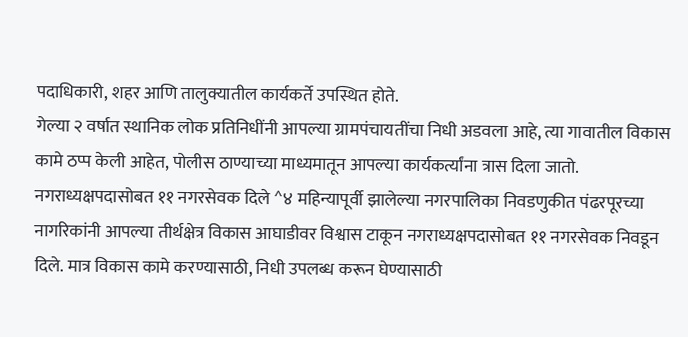पदाधिकारी, शहर आणि तालुक्यातील कार्यकर्ते उपस्थित होते.
गेल्या २ वर्षात स्थानिक लोक प्रतिनिधींनी आपल्या ग्रामपंचायतींचा निधी अडवला आहे, त्या गावातील विकास कामे ठप्प केली आहेत, पोलीस ठाण्याच्या माध्यमातून आपल्या कार्यकर्त्यांना त्रास दिला जातो.
नगराध्यक्षपदासोबत ११ नगरसेवक दिले ^४ महिन्यापूर्वी झालेल्या नगरपालिका निवडणुकीत पंढरपूरच्या नागरिकांनी आपल्या तीर्थक्षेत्र विकास आघाडीवर विश्वास टाकून नगराध्यक्षपदासोबत ११ नगरसेवक निवडून दिले. मात्र विकास कामे करण्यासाठी, निधी उपलब्ध करून घेण्यासाठी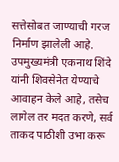सत्तेसोबत जाण्याची गरज निर्माण झालेली आहे. उपमुख्यमंत्री एकनाथ शिंदे यांनी शिवसेनेत येण्याचे आवाहन केले आहे, तसेच लागेल तर मदत करणे, सर्व ताकद पाठीशी उभा करू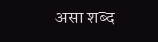असा शब्द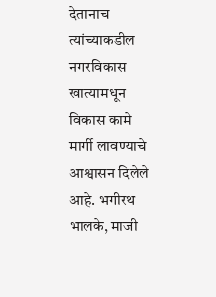देतानाच त्यांच्याकडील नगरविकास खात्यामधून विकास कामे मार्गी लावण्याचे आश्वासन दिलेले आहे. भगीरथ भालके, माजी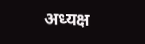अध्यक्ष